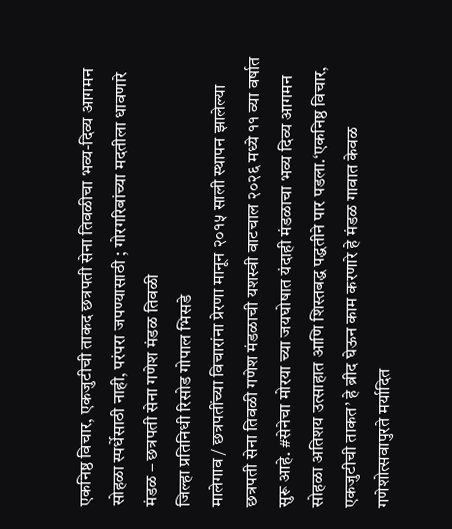एकनिष्ठ विचार, एकजुटीची ताकद छत्रपती सेना तिवळीचा भव्य-दिव्य आगमन सोहळा स्पर्धेसाठी नाही, परंपरा जपण्यासाठी ; गोरगरिबांच्या मदतीला धावणारे मंडळ – छत्रपती सेना गणेश मंडळ तिवळी
जिल्हा प्रतिनिधी रिसोड गोपाल भिसडे
मालेगाव / छत्रपतींच्या विचारांना प्रेरणा मानून २०१५ साली स्थापन झालेल्या छत्रपती सेना तिवळी गणेश मंडळाची यशस्वी वाटचाल २०२६ मध्ये ११ व्या वर्षात सुरू आहे. #सेनेचा मोरया च्या जयघोषात यंदाही मंडळाचा भव्य दिव्य आगमन सोहळा अतिशय उत्साहात आणि शिस्तबद्ध पद्धतीने पार पडला.‘एकनिष्ठ विचार, एकजुटीची ताकत’ हे ब्रीद घेऊन काम करणारे हे मंडळ गावात केवळ गणेशोत्सवापुरते मर्यादित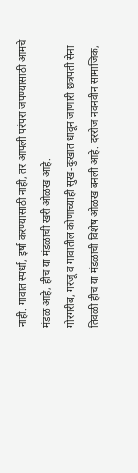नाही. गावात स्पर्धा, इर्षा करण्यासाठी नाही, तर आपली परंपरा जपण्यासाठी आमचे मंडळ आहे, हीच या मंडळाची खरी ओळख आहे.
गोरगरीब, गरजू व गावातील कोणाच्याही सुख-दुःखात धावून जाणारी छत्रपती सेना तिवळी हीच या मंडळाची विशेष ओळख बनली आहे. दररोज नवनवीन सामाजिक,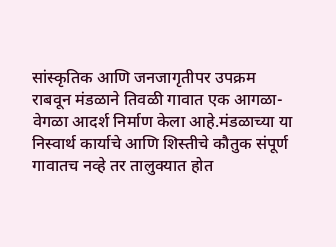सांस्कृतिक आणि जनजागृतीपर उपक्रम राबवून मंडळाने तिवळी गावात एक आगळा-वेगळा आदर्श निर्माण केला आहे.मंडळाच्या या निस्वार्थ कार्याचे आणि शिस्तीचे कौतुक संपूर्ण गावातच नव्हे तर तालुक्यात होत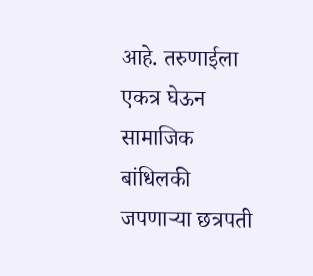आहे. तरुणाईला एकत्र घेऊन सामाजिक बांधिलकी जपणाऱ्या छत्रपती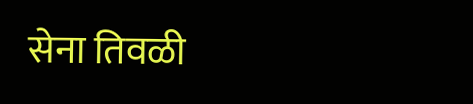सेना तिवळी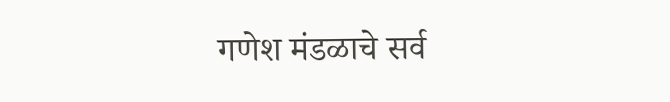गणेश मंडळाचे सर्व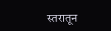स्तरातून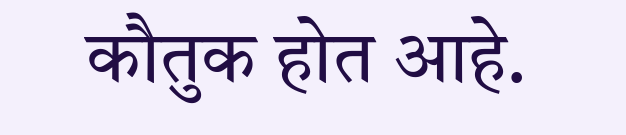कौतुक होत आहे.